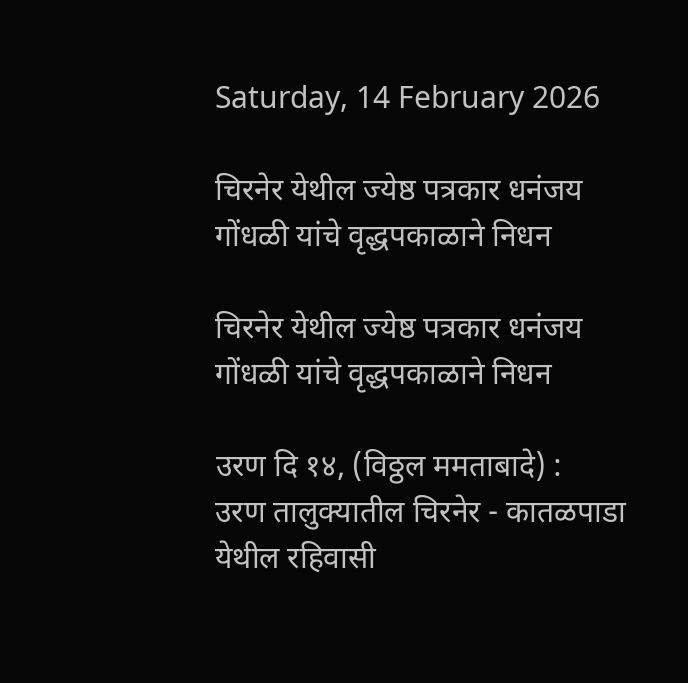Saturday, 14 February 2026

चिरनेर येथील ज्येष्ठ पत्रकार धनंजय गोंधळी यांचे वृद्धपकाळाने निधन

चिरनेर येथील ज्येष्ठ पत्रकार धनंजय गोंधळी यांचे वृद्धपकाळाने निधन

उरण दि १४, (विठ्ठल ममताबादे) :
उरण तालुक्यातील चिरनेर - कातळपाडा येथील रहिवासी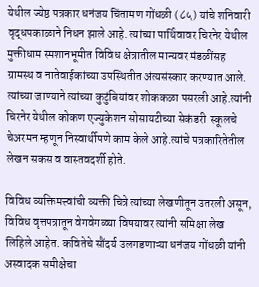येथील ज्येष्ठ पत्रकार धनंजय चिंतामण गोंधळी (८५) यांचे शनिवारी  वृद्धपकाळाने निधन झाले आहे. त्यांच्या पार्थिवावर चिरनेर येथील मुक्तीधाम स्मशानभूमीत विविध क्षेत्रातील मान्यवर मंडळींसह ग्रामस्थ व नातेवाईकांच्या उपस्थितीत अंत्यसंस्कार करण्यात आले. त्यांच्या जाण्याने त्यांच्या कुटुंबियांवर शोककळा पसरली आहे.त्यांनी चिरनेर येथील कोकण एज्युकेशन सोसायटीच्या सेकंडरी  स्कूलचे चेअरमन म्हणून निस्वार्थीपणे काम केले आहे.त्यांचे पत्रकारितेतील लेखन सकस व वास्तवदर्शी होते.

विविध व्यक्तिमत्त्वांची व्यक्ती चित्रे त्यांच्या लेखणीतून उतरली असून, विविध वृत्तपत्रातून वेगवेगळ्या विषयावर त्यांनी समिक्षा लेख लिहिले आहेत. कवितेचे सौंदर्य उलगडणाऱ्या धनंजय गोंधळी यांनी अस्वादक समीक्षेचा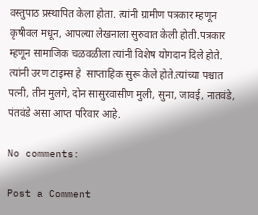वस्तुपाठ प्रस्थापित केला होता. त्यांनी ग्रामीण पत्रकार म्हणून  कृषीवल मधून, आपल्या लेखनाला सुरुवात केली होती.पत्रकार म्हणून सामाजिक चळवळीला त्यांनी विशेष योगदान दिले होते. त्यांनी उरण टाइम्स हे  साप्ताहिक सुरू केले होते.त्यांच्या पश्चात पत्नी, तीन मुलगे, दोन सासुरवासीण मुली, सुना, जावई, नातवंडे, पंतवंडे असा आप्त परिवार आहे.

No comments:

Post a Comment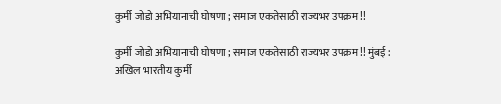कुर्मी जोडो अभियानाची घोषणा ; समाज एकतेसाठी राज्यभर उपक्रम !!

कुर्मी जोडो अभियानाची घोषणा ; समाज एकतेसाठी राज्यभर उपक्रम !! मुंबई : अखिल भारतीय कुर्मी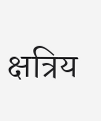क्षत्रिय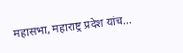महासभा, महाराष्ट्र प्रदेश यांच...